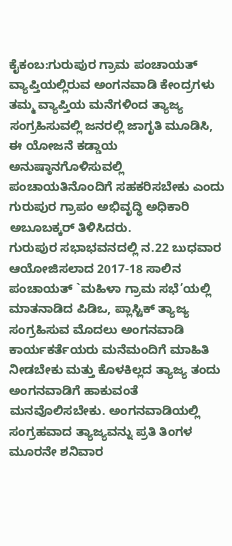ಕೈಕಂಬ:ಗುರುಪುರ ಗ್ರಾಮ ಪಂಚಾಯತ್ ವ್ಯಾಪ್ತಿಯಲ್ಲಿರುವ ಅಂಗನವಾಡಿ ಕೇಂದ್ರಗಳು ತಮ್ಮ ವ್ಯಾಪ್ತಿಯ ಮನೆಗಳಿಂದ ತ್ಯಾಜ್ಯ ಸಂಗ್ರಹಿಸುವಲ್ಲಿ ಜನರಲ್ಲಿ ಜಾಗೃತಿ ಮೂಡಿಸಿ, ಈ ಯೋಜನೆ ಕಡ್ಡಾಯ ಅನುಷ್ಠಾನಗೊಳಿಸುವಲ್ಲಿ ಪಂಚಾಯತಿನೊಂದಿಗೆ ಸಹಕರಿಸಬೇಕು ಎಂದು ಗುರುಪುರ ಗ್ರಾಪಂ ಅಭಿವೃದ್ಧಿ ಅಧಿಕಾರಿ ಅಬೂಬಕ್ಕರ್ ತಿಳಿಸಿದರು.
ಗುರುಪುರ ಸಭಾಭವನದಲ್ಲಿ ನ.22 ಬುಧವಾರ ಆಯೋಜಿಸಲಾದ 2017-18 ಸಾಲಿನ ಪಂಚಾಯತ್ `ಮಹಿಳಾ ಗ್ರಾಮ ಸಭೆ’ಯಲ್ಲಿ ಮಾತನಾಡಿದ ಪಿಡಿಒ, ಪ್ಲಾಸ್ಟಿಕ್ ತ್ಯಾಜ್ಯ ಸಂಗ್ರಹಿಸುವ ಮೊದಲು ಅಂಗನವಾಡಿ ಕಾರ್ಯಕರ್ತೆಯರು ಮನೆಮಂದಿಗೆ ಮಾಹಿತಿ ನೀಡಬೇಕು ಮತ್ತು ಕೊಳಕಿಲ್ಲದ ತ್ಯಾಜ್ಯ ತಂದು ಅಂಗನವಾಡಿಗೆ ಹಾಕುವಂತೆ ಮನವೊಲಿಸಬೇಕು. ಅಂಗನವಾಡಿಯಲ್ಲಿ ಸಂಗ್ರಹವಾದ ತ್ಯಾಜ್ಯವನ್ನು ಪ್ರತಿ ತಿಂಗಳ ಮೂರನೇ ಶನಿವಾರ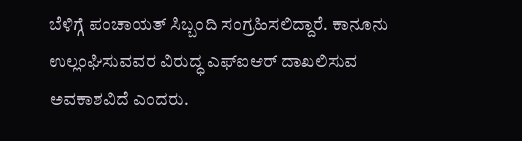ಬೆಳಿಗ್ಗೆ ಪಂಚಾಯತ್ ಸಿಬ್ಬಂದಿ ಸಂಗ್ರಹಿಸಲಿದ್ದಾರೆ. ಕಾನೂನು ಉಲ್ಲಂಘಿಸುವವರ ವಿರುದ್ಧ ಎಫ್‍ಐಆರ್ ದಾಖಲಿಸುವ ಅವಕಾಶವಿದೆ ಎಂದರು.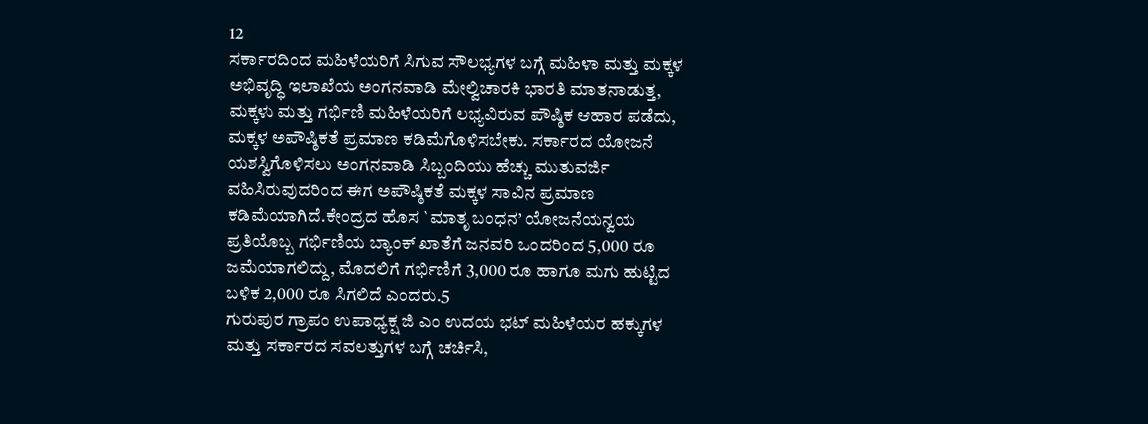12
ಸರ್ಕಾರದಿಂದ ಮಹಿಳೆಯರಿಗೆ ಸಿಗುವ ಸೌಲಭ್ಯಗಳ ಬಗ್ಗೆ ಮಹಿಳಾ ಮತ್ತು ಮಕ್ಕಳ ಅಭಿವೃದ್ಧಿ ಇಲಾಖೆಯ ಅಂಗನವಾಡಿ ಮೇಲ್ವಿಚಾರಕಿ ಭಾರತಿ ಮಾತನಾಡುತ್ತ, ಮಕ್ಕಳು ಮತ್ತು ಗರ್ಭಿಣಿ ಮಹಿಳೆಯರಿಗೆ ಲಭ್ಯವಿರುವ ಪೌಷ್ಠಿಕ ಆಹಾರ ಪಡೆದು, ಮಕ್ಕಳ ಅಪೌಷ್ಠಿಕತೆ ಪ್ರಮಾಣ ಕಡಿಮೆಗೊಳಿಸಬೇಕು. ಸರ್ಕಾರದ ಯೋಜನೆ ಯಶಸ್ವಿಗೊಳಿಸಲು ಅಂಗನವಾಡಿ ಸಿಬ್ಬಂದಿಯು ಹೆಚ್ಚು ಮುತುವರ್ಜಿ ವಹಿಸಿರುವುದರಿಂದ ಈಗ ಅಪೌಷ್ಠಿಕತೆ ಮಕ್ಕಳ ಸಾವಿನ ಪ್ರಮಾಣ ಕಡಿಮೆಯಾಗಿದೆ.ಕೇಂದ್ರದ ಹೊಸ `ಮಾತೃ ಬಂಧನ’ ಯೋಜನೆಯನ್ವಯ ಪ್ರತಿಯೊಬ್ಬ ಗರ್ಭಿಣಿಯ ಬ್ಯಾಂಕ್ ಖಾತೆಗೆ ಜನವರಿ ಒಂದರಿಂದ 5,000 ರೂ ಜಮೆಯಾಗಲಿದ್ದು, ಮೊದಲಿಗೆ ಗರ್ಭಿಣಿಗೆ 3,000 ರೂ ಹಾಗೂ ಮಗು ಹುಟ್ಟಿದ ಬಳಿಕ 2,000 ರೂ ಸಿಗಲಿದೆ ಎಂದರು.5
ಗುರುಪುರ ಗ್ರಾಪಂ ಉಪಾಧ್ಯಕ್ಷ ಜಿ ಎಂ ಉದಯ ಭಟ್ ಮಹಿಳೆಯರ ಹಕ್ಕುಗಳ ಮತ್ತು ಸರ್ಕಾರದ ಸವಲತ್ತುಗಳ ಬಗ್ಗೆ ಚರ್ಚಿಸಿ,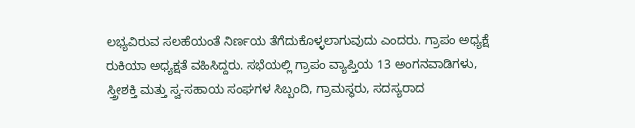ಲಭ್ಯವಿರುವ ಸಲಹೆಯಂತೆ ನಿರ್ಣಯ ತೆಗೆದುಕೊಳ್ಳಲಾಗುವುದು ಎಂದರು. ಗ್ರಾಪಂ ಅಧ್ಯಕ್ಷೆ ರುಕಿಯಾ ಅಧ್ಯಕ್ಷತೆ ವಹಿಸಿದ್ದರು. ಸಭೆಯಲ್ಲಿ ಗ್ರಾಪಂ ವ್ಯಾಪ್ತಿಯ 13 ಅಂಗನವಾಡಿಗಳು, ಸ್ತ್ರೀಶಕ್ತಿ ಮತ್ತು ಸ್ವ-ಸಹಾಯ ಸಂಘಗಳ ಸಿಬ್ಬಂದಿ, ಗ್ರಾಮಸ್ಥರು, ಸದಸ್ಯರಾದ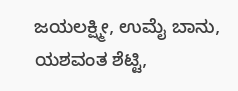ಜಯಲಕ್ಷ್ಮೀ, ಉಮೈ ಬಾನು, ಯಶವಂತ ಶೆಟ್ಟಿ,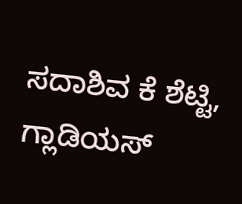ಸದಾಶಿವ ಕೆ ಶೆಟ್ಟಿ, ಗ್ಲಾಡಿಯಸ್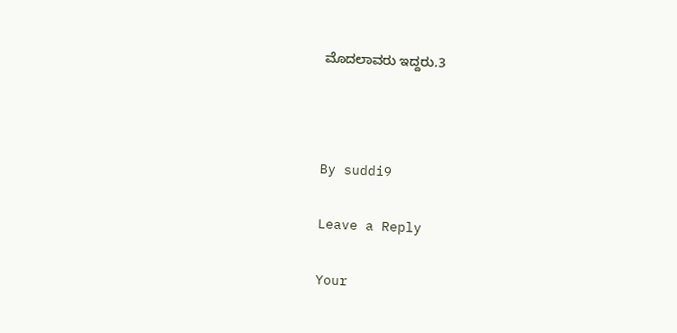ಮೊದಲಾವರು ಇದ್ದರು.3



By suddi9

Leave a Reply

Your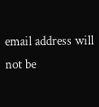email address will not be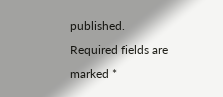published. Required fields are marked *